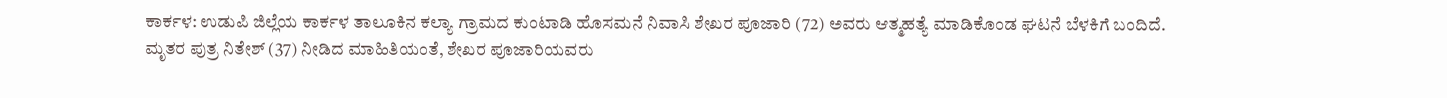ಕಾರ್ಕಳ: ಉಡುಪಿ ಜಿಲ್ಲೆಯ ಕಾರ್ಕಳ ತಾಲೂಕಿನ ಕಲ್ಯಾ ಗ್ರಾಮದ ಕುಂಟಾಡಿ ಹೊಸಮನೆ ನಿವಾಸಿ ಶೇಖರ ಪೂಜಾರಿ (72) ಅವರು ಆತ್ಮಹತ್ಯೆ ಮಾಡಿಕೊಂಡ ಘಟನೆ ಬೆಳಕಿಗೆ ಬಂದಿದೆ.
ಮೃತರ ಪುತ್ರ ನಿತೇಶ್ (37) ನೀಡಿದ ಮಾಹಿತಿಯಂತೆ, ಶೇಖರ ಪೂಜಾರಿಯವರು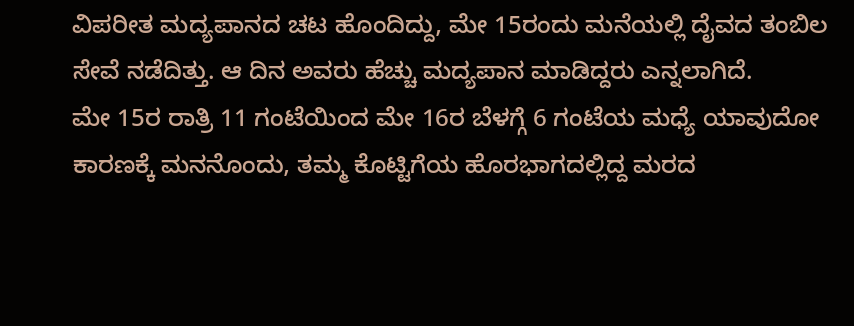ವಿಪರೀತ ಮದ್ಯಪಾನದ ಚಟ ಹೊಂದಿದ್ದು, ಮೇ 15ರಂದು ಮನೆಯಲ್ಲಿ ದೈವದ ತಂಬಿಲ ಸೇವೆ ನಡೆದಿತ್ತು. ಆ ದಿನ ಅವರು ಹೆಚ್ಚು ಮದ್ಯಪಾನ ಮಾಡಿದ್ದರು ಎನ್ನಲಾಗಿದೆ.
ಮೇ 15ರ ರಾತ್ರಿ 11 ಗಂಟೆಯಿಂದ ಮೇ 16ರ ಬೆಳಗ್ಗೆ 6 ಗಂಟೆಯ ಮಧ್ಯೆ ಯಾವುದೋ ಕಾರಣಕ್ಕೆ ಮನನೊಂದು, ತಮ್ಮ ಕೊಟ್ಟಿಗೆಯ ಹೊರಭಾಗದಲ್ಲಿದ್ದ ಮರದ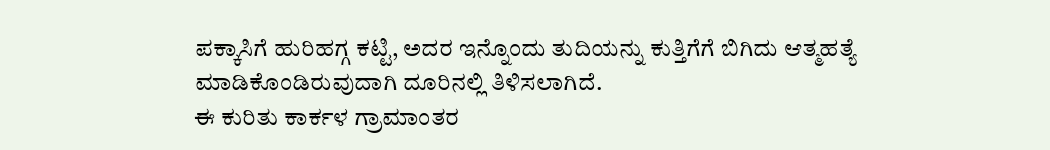ಪಕ್ಕಾಸಿಗೆ ಹುರಿಹಗ್ಗ ಕಟ್ಟಿ, ಅದರ ಇನ್ನೊಂದು ತುದಿಯನ್ನು ಕುತ್ತಿಗೆಗೆ ಬಿಗಿದು ಆತ್ಮಹತ್ಯೆ ಮಾಡಿಕೊಂಡಿರುವುದಾಗಿ ದೂರಿನಲ್ಲಿ ತಿಳಿಸಲಾಗಿದೆ.
ಈ ಕುರಿತು ಕಾರ್ಕಳ ಗ್ರಾಮಾಂತರ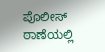ಪೊಲೀಸ್ ಠಾಣೆಯಲ್ಲಿ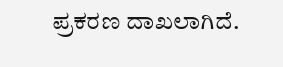ಪ್ರಕರಣ ದಾಖಲಾಗಿದೆ.